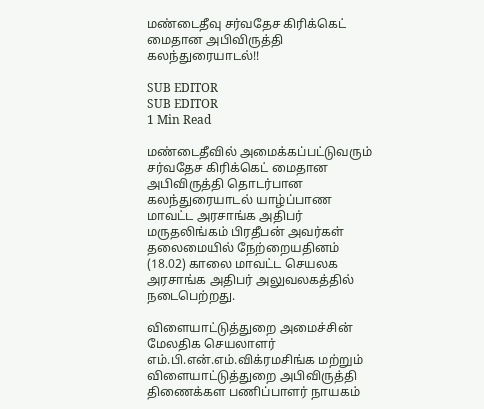மண்டைதீவு சர்வதேச கிரிக்கெட் மைதான அபிவிருத்தி கலந்துரையாடல்!!

SUB EDITOR
SUB EDITOR
1 Min Read

மண்டைதீவில் அமைக்கப்பட்டுவரும் சர்வதேச கிரிக்கெட் மைதான அபிவிருத்தி தொடர்பான கலந்துரையாடல் யாழ்ப்பாண மாவட்ட அரசாங்க அதிபர் மருதலிங்கம் பிரதீபன் அவர்கள் தலைமையில் நேற்றையதினம் (18.02) காலை மாவட்ட செயலக அரசாங்க அதிபர் அலுவலகத்தில் நடைபெற்றது.

விளையாட்டுத்துறை அமைச்சின் மேலதிக செயலாளர் எம்.பி.என்.எம்.விக்ரமசிங்க மற்றும் விளையாட்டுத்துறை அபிவிருத்தி திணைக்கள பணிப்பாளர் நாயகம்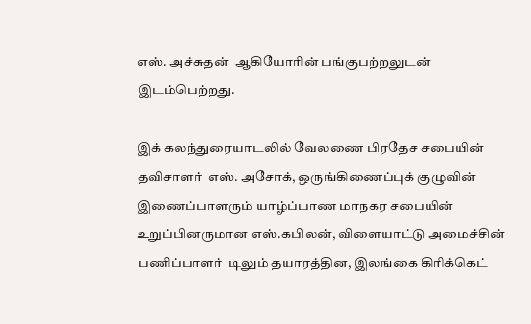எஸ். அச்சுதன்  ஆகியோரின் பங்குபற்றலுடன் இடம்பெற்றது.

இக் கலந்துரையாடலில் வேலணை பிரதேச சபையின் தவிசாளர்  எஸ். அசோக், ஒருங்கிணைப்புக் குழுவின் இணைப்பாளரும் யாழ்ப்பாண மாநகர சபையின் உறுப்பினருமான எஸ்.கபிலன், விளையாட்டு அமைச்சின் பணிப்பாளர்  டிலும் தயாரத்தின, இலங்கை கிரிக்கெட்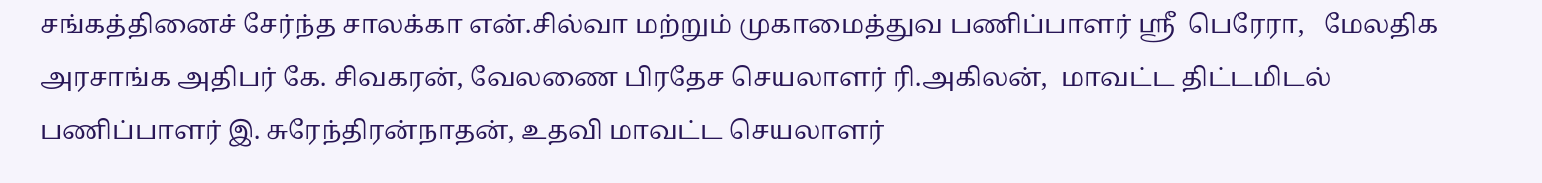சங்கத்தினைச் சேர்ந்த சாலக்கா என்.சில்வா மற்றும் முகாமைத்துவ பணிப்பாளர் ஸ்ரீ  பெரேரா,   மேலதிக அரசாங்க அதிபர் கே. சிவகரன், வேலணை பிரதேச செயலாளர் ரி.அகிலன்,  மாவட்ட திட்டமிடல் பணிப்பாளர் இ. சுரேந்திரன்நாதன், உதவி மாவட்ட செயலாளர்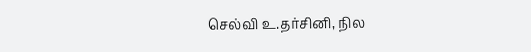செல்வி உ.தர்சினி, நில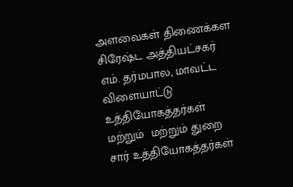அளவைகள் திணைக்கள சிரேஷ்ட அத்தியட்சகர் எம். தர்மபால, மாவட்ட விளையாட்டு உத்தியோகத்தர்கள் மற்றும்  மற்றும் துறை சார் உத்தியோகத்தர்கள்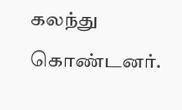கலந்து கொண்டனர்.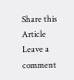Share this Article
Leave a comment